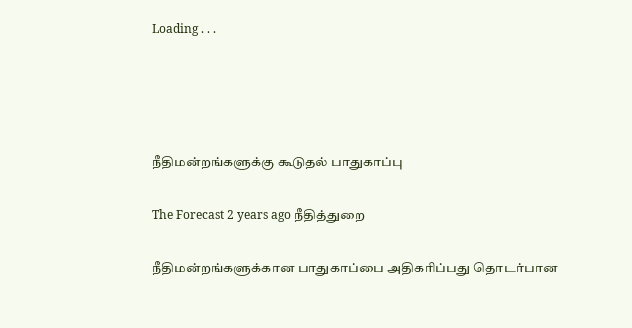Loading . . .




நீதிமன்றங்களுக்கு கூடுதல் பாதுகாப்பு

The Forecast 2 years ago நீதித்துறை

நீதிமன்றங்களுக்கான பாதுகாப்பை அதிகரிப்பது தொடர்பான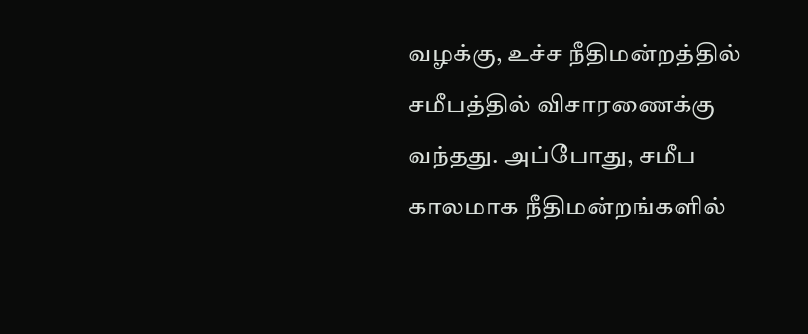வழக்கு, உச்ச நீதிமன்றத்தில் சமீபத்தில் விசாரணைக்கு வந்தது. அப்போது, சமீப காலமாக நீதிமன்றங்களில்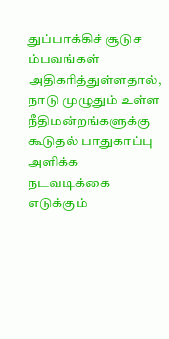துப்பாக்கிச் சூடுச ம்பவங்கள் அதிகரித்துள்ளதால், நாடு முழுதும் உள்ள நீதிமன்றங்களுக்கு கூடுதல் பாதுகாப்பு அளிக்க நடவடிக்கை எடுக்கும்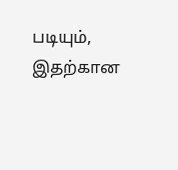படியும், இதற்கான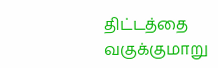திட்டத்தை வகுக்குமாறு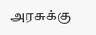அரசுக்கு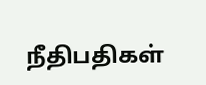நீதிபதிகள்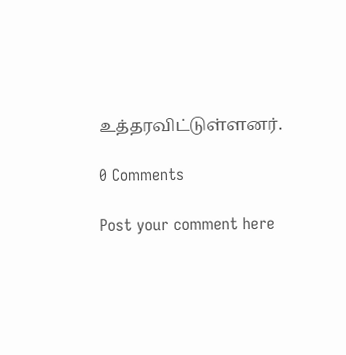உத்தரவிட்டுள்ளனர்.

0 Comments

Post your comment here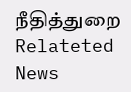நீதித்துறை Relateted News